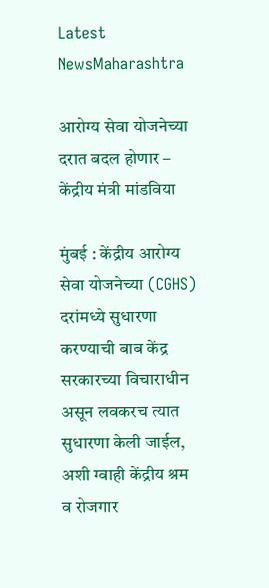Latest NewsMaharashtra

आरोग्य सेवा योजनेच्या दरात बदल होणार – केंद्रीय मंत्री मांडविया

मुंबई : केंद्रीय आरोग्य सेवा योजनेच्या (CGHS) दरांमध्ये सुधारणा करण्याची बाब केंद्र सरकारच्या विचाराधीन असून लवकरच त्यात सुधारणा केली जाईल, अशी ग्वाही केंद्रीय श्रम व रोजगार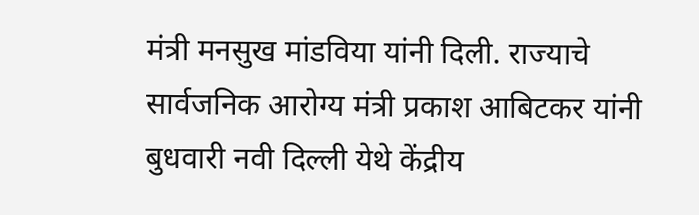मंत्री मनसुख मांडविया यांनी दिली. राज्याचे सार्वजनिक आरोग्य मंत्री प्रकाश आबिटकर यांनी बुधवारी नवी दिल्ली येथे केंद्रीय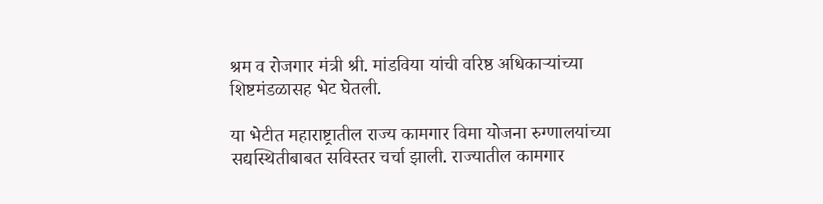श्रम व रोजगार मंत्री श्री. मांडविया यांची वरिष्ठ अधिकाऱ्यांच्या शिष्टमंडळासह भेट घेतली.

या भेटीत महाराष्ट्रातील राज्य कामगार विमा योजना रुग्णालयांच्या सद्यस्थितीबाबत सविस्तर चर्चा झाली. राज्यातील कामगार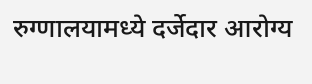रुग्णालयामध्ये दर्जेदार आरोग्य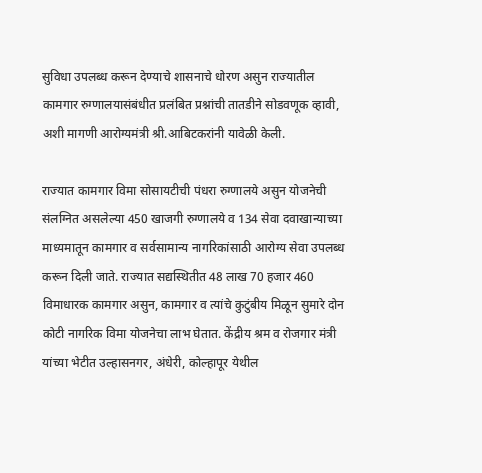सुविधा उपलब्ध करून देण्याचे शासनाचे धोरण असुन राज्यातील कामगार रुग्णालयासंबंधीत प्रलंबित प्रश्नांची तातडीने सोडवणूक व्हावी, अशी मागणी आरोग्यमंत्री श्री.आबिटकरांनी यावेळी केली.

राज्यात कामगार विमा सोसायटीची पंधरा रुग्णालये असुन योजनेची संलग्नित असलेल्या 450 खाजगी रुग्णालये व 134 सेवा दवाखान्याच्या माध्यमातून कामगार व सर्वसामान्य नागरिकांसाठी आरोग्य सेवा उपलब्ध करून दिली जाते. राज्यात सद्यस्थितीत 48 लाख 70 हजार 460 विमाधारक कामगार असुन, कामगार व त्यांचे कुटुंबीय मिळून सुमारे दोन कोटी नागरिक विमा योजनेचा लाभ घेतात. केंद्रीय श्रम व रोजगार मंत्री यांच्या भेटीत उल्हासनगर, अंधेरी, कोल्हापूर येथील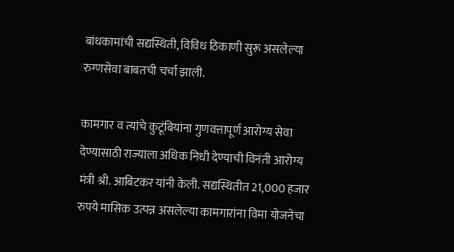बांधकामांची सद्यस्थिती, विविध ठिकाणी सुरू असलेल्या रुग्णसेवा बाबतची चर्चा झाली.

कामगार व त्यांचे कुटूंबियांना गुणवत्तापूर्ण आरोग्य सेवा देण्यासाठी राज्याला अधिक निधी देण्याची विनंती आरोग्य मंत्री श्री. आबिटकर यांनी केली. सद्यस्थितीत 21,000 हजार रुपये मासिक उत्पन्न असलेल्या कामगारांना विमा योजनेचा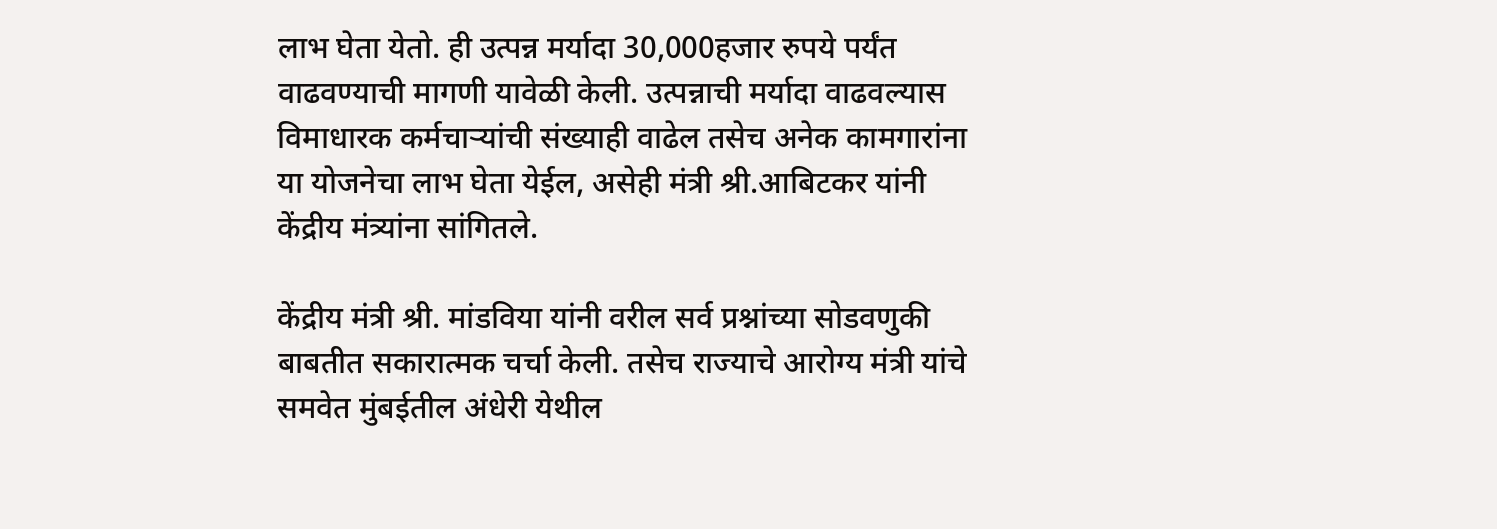लाभ घेता येतो. ही उत्पन्न मर्यादा 30,000हजार रुपये पर्यंत वाढवण्याची मागणी यावेळी केली. उत्पन्नाची मर्यादा वाढवल्यास विमाधारक कर्मचाऱ्यांची संख्याही वाढेल तसेच अनेक कामगारांना या योजनेचा लाभ घेता येईल, असेही मंत्री श्री.आबिटकर यांनी केंद्रीय मंत्र्यांना सांगितले.

केंद्रीय मंत्री श्री. मांडविया यांनी वरील सर्व प्रश्नांच्या सोडवणुकी बाबतीत सकारात्मक चर्चा केली. तसेच राज्याचे आरोग्य मंत्री यांचे समवेत मुंबईतील अंधेरी येथील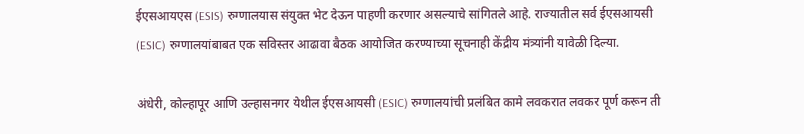ईएसआयएस (ESIS) रुग्णालयास संयुक्त भेट देऊन पाहणी करणार असल्याचे सांगितले आहे. राज्यातील सर्व ईएसआयसी (ESIC) रुग्णालयांबाबत एक सविस्तर आढावा बैठक आयोजित करण्याच्या सूचनाही केंद्रीय मंत्र्यांनी यावेळी दिल्या.

अंधेरी, कोल्हापूर आणि उल्हासनगर येथील ईएसआयसी (ESIC) रुग्णालयांची प्रलंबित कामे लवकरात लवकर पूर्ण करून ती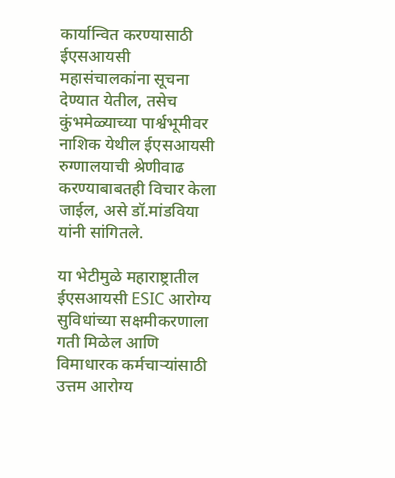कार्यान्वित करण्यासाठी ईएसआयसी महासंचालकांना सूचना देण्यात येतील, तसेच कुंभमेळ्याच्या पार्श्वभूमीवर नाशिक येथील ईएसआयसी रुग्णालयाची श्रेणीवाढ करण्याबाबतही विचार केला जाईल, असे डॉ.मांडविया यांनी सांगितले.

या भेटीमुळे महाराष्ट्रातील ईएसआयसी ESIC आरोग्य सुविधांच्या सक्षमीकरणाला गती मिळेल आणि विमाधारक कर्मचाऱ्यांसाठी उत्तम आरोग्य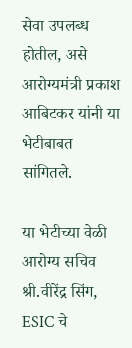सेवा उपलब्ध होतील, असे आरोग्यमंत्री प्रकाश आबिटकर यांनी या भेटीबाबत सांगितले.

या भेटीच्या वेळी आरोग्य सचिव श्री.वीरेंद्र सिंग, ESIC चे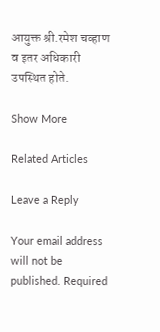आयुक्त श्री.रमेश चव्हाण व इतर अधिकारी उपस्थित होते.

Show More

Related Articles

Leave a Reply

Your email address will not be published. Required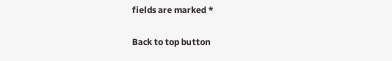fields are marked *

Back to top button